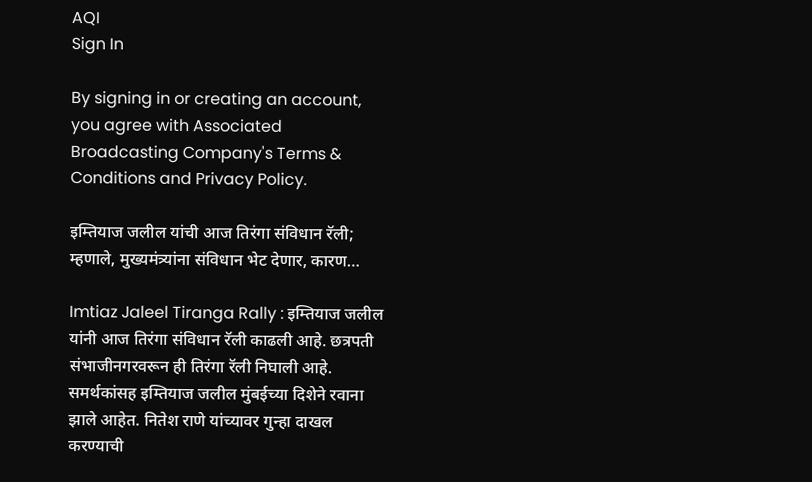AQI
Sign In

By signing in or creating an account, you agree with Associated Broadcasting Company's Terms & Conditions and Privacy Policy.

इम्तियाज जलील यांची आज तिरंगा संविधान रॅली; म्हणाले, मुख्यमंत्र्यांना संविधान भेट देणार, कारण…

Imtiaz Jaleel Tiranga Rally : इम्तियाज जलील यांनी आज तिरंगा संविधान रॅली काढली आहे. छत्रपती संभाजीनगरवरून ही तिरंगा रॅली निघाली आहे. समर्थकांसह इम्तियाज जलील मुंबईच्या दिशेने रवाना झाले आहेत. नितेश राणे यांच्यावर गुन्हा दाखल करण्याची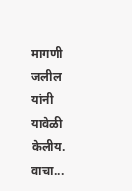मागणी जलील यांनी यावेळी केलीय. वाचा...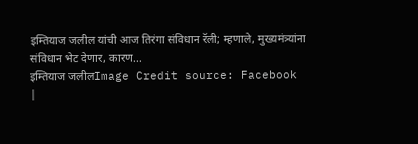इम्तियाज जलील यांची आज तिरंगा संविधान रॅली; म्हणाले, मुख्यमंत्र्यांना संविधान भेट देणार, कारण...
इम्तियाज जलीलImage Credit source: Facebook
|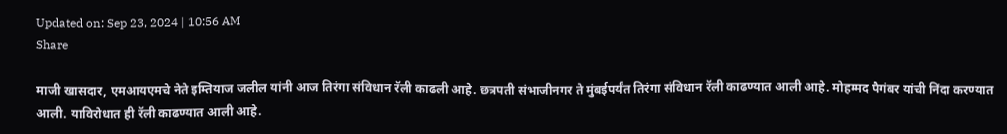Updated on: Sep 23, 2024 | 10:56 AM
Share

माजी खासदार, एमआयएमचे नेते इम्तियाज जलील यांनी आज तिरंगा संविधान रॅली काढली आहे. छत्रपती संभाजीनगर ते मुंबईपर्यंत तिरंगा संविधान रॅली काढण्यात आली आहे. मोहम्मद पैगंबर यांची निंदा करण्यात आली. याविरोधात ही रॅली काढण्यात आली आहे.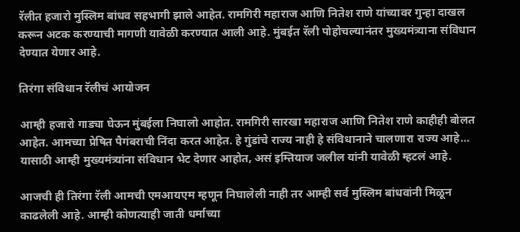रॅलीत हजारो मुस्लिम बांधव सहभागी झाले आहेत. रामगिरी महाराज आणि नितेश राणे यांच्यावर गुन्हा दाखल करून अटक करण्याची मागणी यावेळी करण्यात आली आहे. मुंबईत रॅली पोहोचल्यानंतर मुख्यमंत्र्याना संविधान देण्यात येणार आहे.

तिरंगा संविधान रॅलीचं आयोजन

आम्ही हजारो गाड्या घेऊन मुंबईला निघालो आहोत. रामगिरी सारखा महाराज आणि नितेश राणे काहीही बोलत आहेत. आमच्या प्रेषित पैगंबराची निंदा करत आहेत. हे गुंडांचे राज्य नाही हे संविधानाने चालणारा राज्य आहे… यासाठी आम्ही मुख्यमंत्र्यांना संविधान भेट देणार आहोत, असं इम्तियाज जलील यांनी यावेळी म्हटलं आहे.

आजची ही तिरंगा रॅली आमची एमआयएम म्हणून निघालेली नाही तर आम्ही सर्व मुस्लिम बांधवांनी मिळून काढलेली आहे. आम्ही कोणत्याही जाती धर्माच्या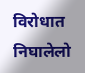विरोधात निघालेलो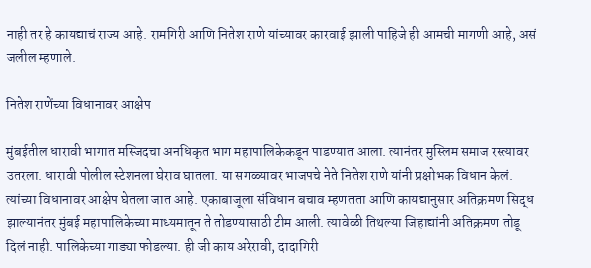नाही तर हे कायद्याचं राज्य आहे. रामगिरी आणि नितेश राणे यांच्यावर कारवाई झाली पाहिजे ही आमची मागणी आहे, असं जलील म्हणाले.

नितेश राणेंच्या विधानावर आक्षेप

मुंबईतील धारावी भागात मस्जिदचा अनधिकृत भाग महापालिकेकडून पाडण्यात आला. त्यानंतर मुस्लिम समाज रस्त्यावर उतरला. धारावी पोलील स्टेशनला घेराव घातला. या सगळ्यावर भाजपचे नेते नितेश राणे यांनी प्रक्षोभक विधान केलं. त्यांच्या विधानावर आक्षेप घेतला जात आहे. एकाबाजूला संविधान बचाव म्हणतता आणि कायद्यानुसार अतिक्रमण सिद्ध झाल्यानंतर मुंबई महापालिकेच्या माध्यमातून ते तोडण्यासाठी टीम आली. त्यावेळी तिथल्या जिहाद्यांनी अतिक्रमण तोडू दिलं नाही. पालिकेच्या गाड्या फोडल्या. ही जी काय अरेरावी, दादागिरी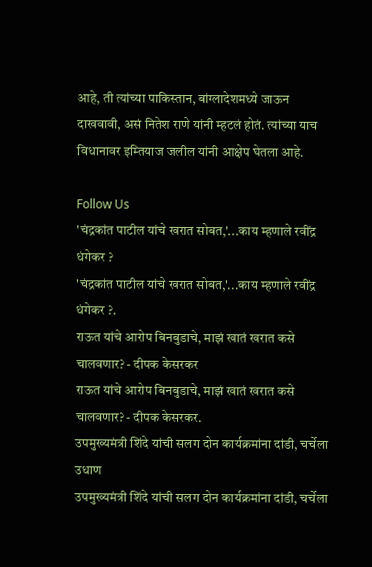आहे, ती त्यांच्या पाकिस्तान, बांग्लादेशमध्ये जाऊन दाखवावी, असं नितेश राणे यांनी म्हटलं होतं. त्यांच्या याच विधानावर इम्तियाज जलील यांनी आक्षेप घेतला आहे.

Follow Us
'चंद्रकांत पाटील यांचे खरात सोबत,'...काय म्हणाले रवींद्र धंगेकर ?
'चंद्रकांत पाटील यांचे खरात सोबत,'...काय म्हणाले रवींद्र धंगेकर ?.
राऊत यांचे आरोप बिनबुडाचे, माझं खातं खरात कसे चालवणार? - दीपक केसरकर
राऊत यांचे आरोप बिनबुडाचे, माझं खातं खरात कसे चालवणार? - दीपक केसरकर.
उपमुख्यमंत्री शिंदे यांची सलग दोन कार्यक्रमांना दांडी, चर्चेला उधाण
उपमुख्यमंत्री शिंदे यांची सलग दोन कार्यक्रमांना दांडी, चर्चेला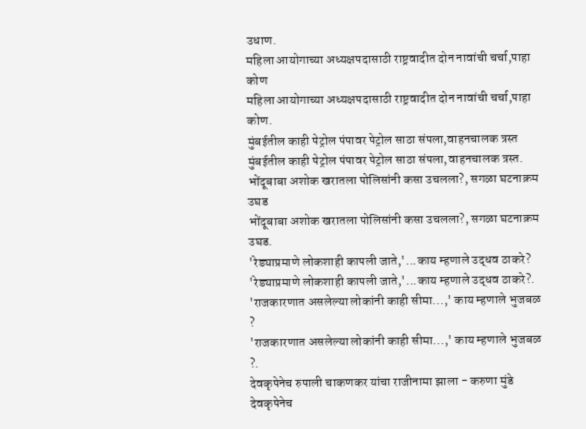उधाण.
महिला आयोगाच्या अध्यक्षपदासाठी राष्ट्रवादीत दोन नावांची चर्चा,पाहा कोण
महिला आयोगाच्या अध्यक्षपदासाठी राष्ट्रवादीत दोन नावांची चर्चा,पाहा कोण.
मुंबईतील काही पेट्रोल पंपावर पेट्रोल साठा संपला,वाहनचालक त्रस्त
मुंबईतील काही पेट्रोल पंपावर पेट्रोल साठा संपला,वाहनचालक त्रस्त.
भोंदूबाबा अशोक खरातला पोलिसांनी कसा उचलला?, सगळा घटनाक्रम उघड
भोंदूबाबा अशोक खरातला पोलिसांनी कसा उचलला?, सगळा घटनाक्रम उघड.
'रेड्याप्रमाणे लोकशाही कापली जाते,'...काय म्हणाले उद्धव ठाकरे?
'रेड्याप्रमाणे लोकशाही कापली जाते,'...काय म्हणाले उद्धव ठाकरे?.
'राजकारणात असलेल्या लोकांनी काही सीमा...,' काय म्हणाले भुजबळ ?
'राजकारणात असलेल्या लोकांनी काही सीमा...,' काय म्हणाले भुजबळ ?.
देवकृपेनेच रुपाली चाकणकर यांचा राजीनामा झाला - करुणा मुंडे
देवकृपेनेच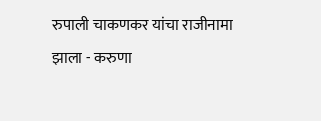रुपाली चाकणकर यांचा राजीनामा झाला - करुणा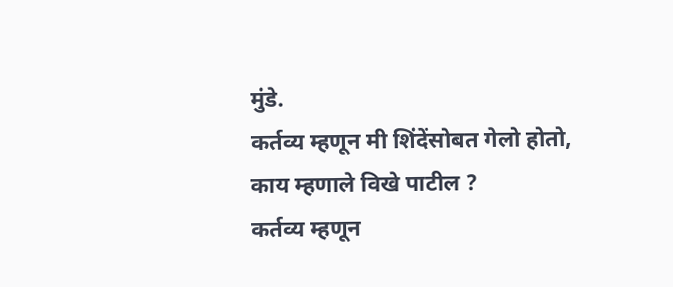मुंडे.
कर्तव्य म्हणून मी शिंदेंसोबत गेलो होतो, काय म्हणाले विखे पाटील ?
कर्तव्य म्हणून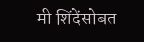मी शिंदेंसोबत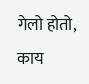गेलो होतो, काय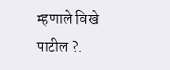म्हणाले विखे पाटील ?.